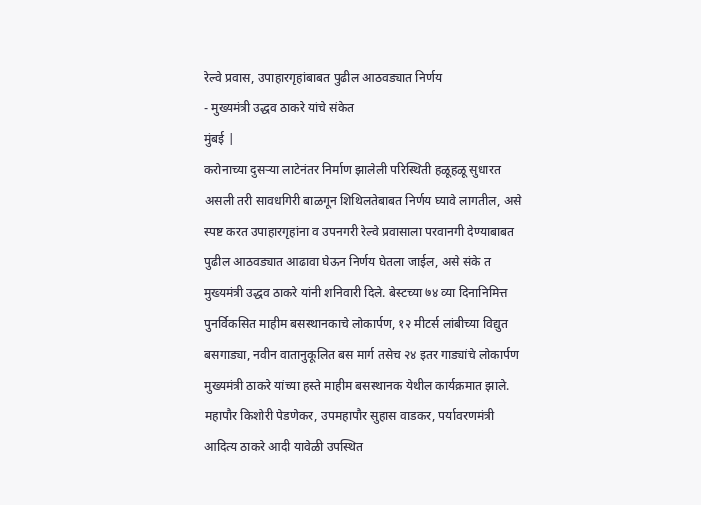रेल्वे प्रवास, उपाहारगृहांबाबत पुढील आठवड्यात निर्णय
- मुख्यमंत्री उद्धव ठाकरे यांचे संकेत
मुंबई |
करोनाच्या दुसऱ्या लाटेनंतर निर्माण झालेली परिस्थिती हळूहळू सुधारत असली तरी सावधगिरी बाळगून शिथिलतेबाबत निर्णय घ्यावे लागतील, असे स्पष्ट करत उपाहारगृहांना व उपनगरी रेल्वे प्रवासाला परवानगी देण्याबाबत पुढील आठवड्यात आढावा घेऊन निर्णय घेतला जाईल, असे संके त मुख्यमंत्री उद्धव ठाकरे यांनी शनिवारी दिले. बेस्टच्या ७४ व्या दिनानिमित्त पुनर्विकसित माहीम बसस्थानकाचे लोकार्पण, १२ मीटर्स लांबीच्या विद्युत बसगाड्या, नवीन वातानुकूलित बस मार्ग तसेच २४ इतर गाड्यांचे लोकार्पण मुख्यमंत्री ठाकरे यांच्या हस्ते माहीम बसस्थानक येथील कार्यक्रमात झाले. महापौर किशोरी पेडणेकर, उपमहापौर सुहास वाडकर, पर्यावरणमंत्री आदित्य ठाकरे आदी यावेळी उपस्थित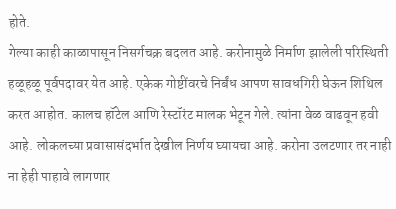होते.
गेल्या काही काळापासून निसर्गचक्र बदलत आहे. करोनामुळे निर्माण झालेली परिस्थिती हळूहळू पूर्वपदावर येत आहे. एकेक गोष्टींवरचे निर्बंध आपण सावधगिरी घेऊन शिथिल करत आहोत. कालच हॉटेल आणि रेस्टॉरंट मालक भेटून गेले. त्यांना वेळ वाढवून हवी आहे. लोकलच्या प्रवासासंदर्भात देखील निर्णय घ्यायचा आहे. करोना उलटणार तर नाही ना हेही पाहावे लागणार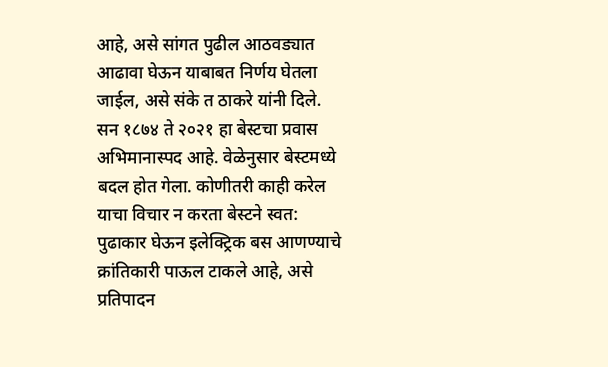आहे, असे सांगत पुढील आठवड्यात आढावा घेऊन याबाबत निर्णय घेतला जाईल, असे संके त ठाकरे यांनी दिले. सन १८७४ ते २०२१ हा बेस्टचा प्रवास अभिमानास्पद आहे. वेळेनुसार बेस्टमध्ये बदल होत गेला. कोणीतरी काही करेल याचा विचार न करता बेस्टने स्वत: पुढाकार घेऊन इलेक्ट्रिक बस आणण्याचे क्रांतिकारी पाऊल टाकले आहे, असे प्रतिपादन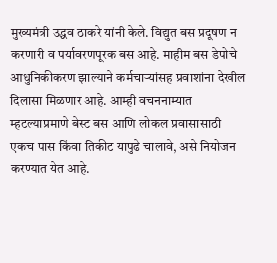मुख्यमंत्री उद्धव ठाकरे यांनी केले. विद्युत बस प्रदूषण न करणारी व पर्यावरणपूरक बस आहे. माहीम बस डेपोचे आधुनिकीकरण झाल्याने कर्मचाऱ्यांसह प्रवाशांना देखील दिलासा मिळणार आहे. आम्ही वचननाम्यात म्हटल्याप्रमाणे बेस्ट बस आणि लोकल प्रवासासाठी एकच पास किंवा तिकीट यापुढे चालावे, असे नियोजन करण्यात येत आहे.